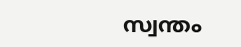സ്വന്തം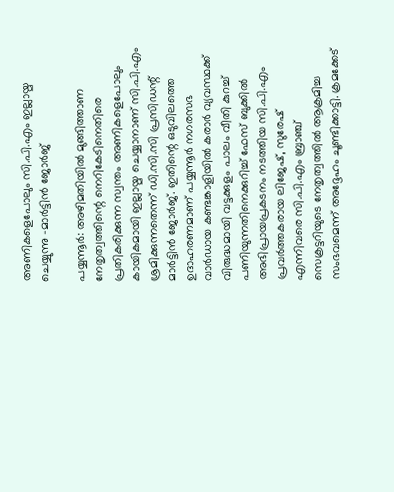അണികളെപോലും സി.പി.എം ഇല്ലായ്മ ചെയ്യുന്നു -മാർട്ടിൻ ജോർജ്

പയ്യന്നൂർ: അഴിമതിയിൽ മുങ്ങിത്താണ നേതൃത്വത്തിന്റെ നെറികേടിനെതിരെ പ്രതികരിക്കുന്ന സ്വന്തം അണികളെപോലും കായികമായി ഇല്ലായ്മ ചെയ്യാനാണ് സി.പി.എം ശ്രമിക്കുന്നതെന്ന് ഡി.സി.സി പ്രസിഡന്റ് മാർട്ടിൻ ജോർജ്. ഇതിന്റെ ഒടുവിലത്തെ ഉദാഹരണമാണ് പയ്യന്നൂർ നഗരസഭ വാർഡായ കണ്ടങ്കാളിയിൽ കരാർ വ്യവസ്ഥക്ക് വിരുദ്ധമായി വട്ടക്കുളം പാലം വീതി കുറച്ച് പണിയുന്നതിനെക്കുറിച്ച് ഫേസ് ബുക്കിൽ അഭിപ്രായപ്രകടനം നടത്തിയ സി.പി.എം പ്രവർത്തകരായ ലിജേഷ്, സുരേഷ് എന്നിവരെ സി.പി.എം ബ്രാഞ്ച് സെക്രട്ടറിയുടെ നേതൃത്വത്തിൽ ആക്രമിച്ച സംഭവമെന്ന് അദ്ദേഹം ചൂണ്ടിക്കാട്ടി. ക്രമക്കേട്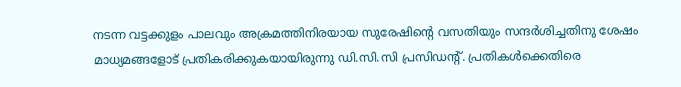നടന്ന വട്ടക്കുളം പാലവും അക്രമത്തിനിരയായ സുരേഷിന്റെ വസതിയും സന്ദർശിച്ചതിനു ശേഷം മാധ്യമങ്ങളോട് പ്രതികരിക്കുകയായിരുന്നു ഡി.സി.സി പ്രസിഡന്റ്. പ്രതികൾക്കെതിരെ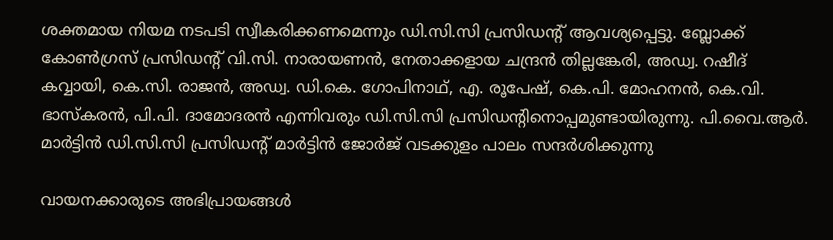ശക്തമായ നിയമ നടപടി സ്വീകരിക്കണമെന്നും ഡി.സി.സി പ്രസിഡന്റ് ആവശ്യപ്പെട്ടു. ബ്ലോക്ക് കോൺഗ്രസ് പ്രസിഡന്റ് വി.സി. നാരായണൻ, നേതാക്കളായ ചന്ദ്രൻ തില്ലങ്കേരി, അഡ്വ. റഷീദ് കവ്വായി, കെ.സി. രാജൻ, അഡ്വ. ഡി.കെ. ഗോപിനാഥ്, എ. രൂപേഷ്, കെ.പി. മോഹനൻ, കെ.വി. ഭാസ്കരൻ, പി.പി. ദാമോദരൻ എന്നിവരും ഡി.സി.സി പ്രസിഡന്റിനൊപ്പമുണ്ടായിരുന്നു. പി.വൈ.ആർ. മാർട്ടിൻ ഡി.സി.സി പ്രസിഡന്റ് മാർട്ടിൻ ജോർജ് വടക്കുളം പാലം സന്ദർശിക്കുന്നു

വായനക്കാരുടെ അഭിപ്രായങ്ങള്‍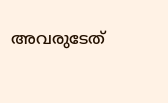അവരുടേത്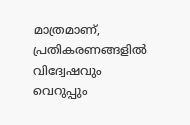മാത്രമാണ്, പ്രതികരണങ്ങളിൽ വിദ്വേഷവും വെറുപ്പും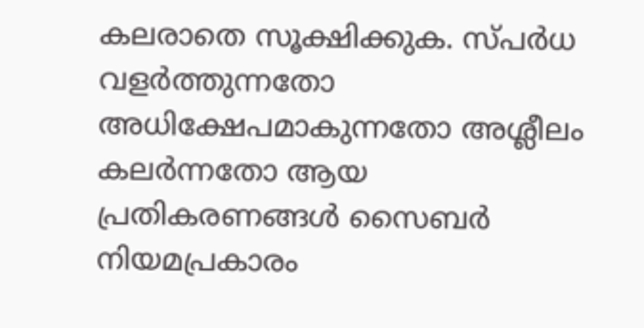കലരാതെ സൂക്ഷിക്കുക. സ്പർധ വളർത്തുന്നതോ അധിക്ഷേപമാകുന്നതോ അശ്ലീലം കലർന്നതോ ആയ പ്രതികരണങ്ങൾ സൈബർ നിയമപ്രകാരം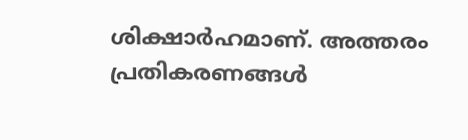ശിക്ഷാർഹമാണ്. അത്തരം പ്രതികരണങ്ങൾ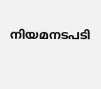നിയമനടപടി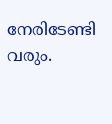നേരിടേണ്ടി വരും.